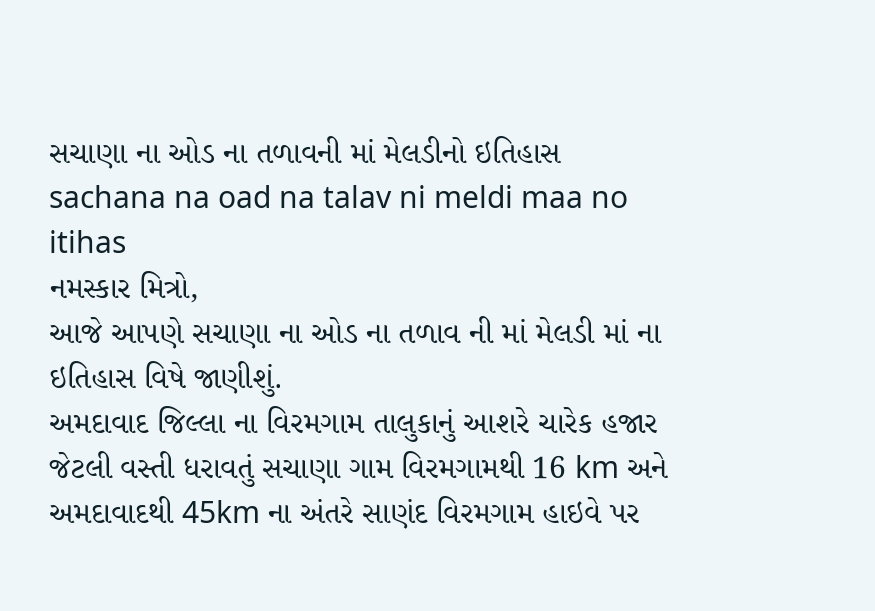સચાણા ના ઓડ ના તળાવની માં મેલડીનો ઇતિહાસ
sachana na oad na talav ni meldi maa no itihas
નમસ્કાર મિત્રો,
આજે આપણે સચાણા ના ઓડ ના તળાવ ની માં મેલડી માં ના ઇતિહાસ વિષે જાણીશું.
અમદાવાદ જિલ્લા ના વિરમગામ તાલુકાનું આશરે ચારેક હજાર જેટલી વસ્તી ધરાવતું સચાણા ગામ વિરમગામથી 16 km અને અમદાવાદથી 45km ના અંતરે સાણંદ વિરમગામ હાઇવે પર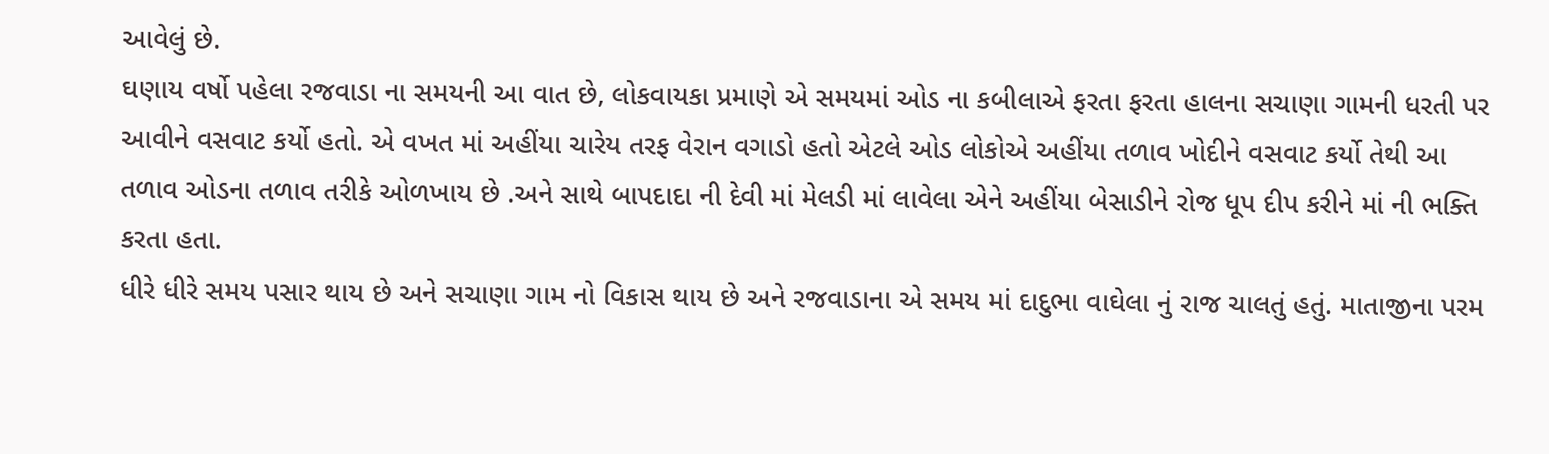આવેલું છે.
ઘણાય વર્ષો પહેલા રજવાડા ના સમયની આ વાત છે, લોકવાયકા પ્રમાણે એ સમયમાં ઓડ ના કબીલાએ ફરતા ફરતા હાલના સચાણા ગામની ધરતી પર આવીને વસવાટ કર્યો હતો. એ વખત માં અહીંયા ચારેય તરફ વેરાન વગાડો હતો એટલે ઓડ લોકોએ અહીંયા તળાવ ખોદીને વસવાટ કર્યો તેથી આ તળાવ ઓડના તળાવ તરીકે ઓળખાય છે .અને સાથે બાપદાદા ની દેવી માં મેલડી માં લાવેલા એને અહીંયા બેસાડીને રોજ ધૂપ દીપ કરીને માં ની ભક્તિ કરતા હતા.
ધીરે ધીરે સમય પસાર થાય છે અને સચાણા ગામ નો વિકાસ થાય છે અને રજવાડાના એ સમય માં દાદુભા વાઘેલા નું રાજ ચાલતું હતું. માતાજીના પરમ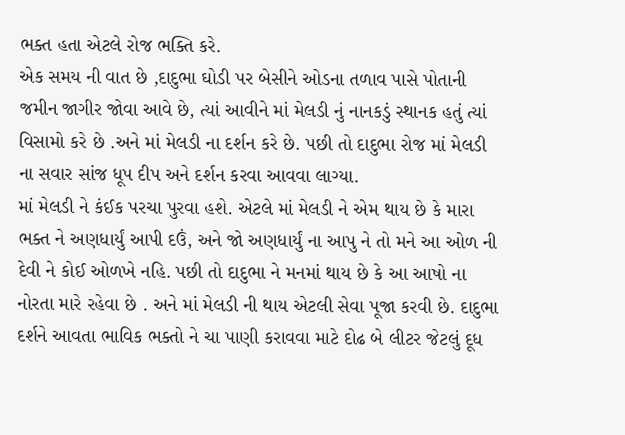ભક્ત હતા એટલે રોજ ભક્તિ કરે.
એક સમય ની વાત છે ,દાદુભા ઘોડી પર બેસીને ઓડના તળાવ પાસે પોતાની જમીન જાગીર જોવા આવે છે, ત્યાં આવીને માં મેલડી નું નાનકડું સ્થાનક હતું ત્યાં વિસામો કરે છે .અને માં મેલડી ના દર્શન કરે છે. પછી તો દાદુભા રોજ માં મેલડી ના સવાર સાંજ ધૂપ દીપ અને દર્શન કરવા આવવા લાગ્યા.
માં મેલડી ને કંઈક પરચા પુરવા હશે. એટલે માં મેલડી ને એમ થાય છે કે મારા ભક્ત ને અણધાર્યું આપી દઉં, અને જો અણધાર્યું ના આપુ ને તો મને આ ઓળ ની દેવી ને કોઈ ઓળખે નહિ. પછી તો દાદુભા ને મનમાં થાય છે કે આ આષો ના નોરતા મારે રહેવા છે . અને માં મેલડી ની થાય એટલી સેવા પૂજા કરવી છે. દાદુભા દર્શને આવતા ભાવિક ભક્તો ને ચા પાણી કરાવવા માટે દોઢ બે લીટર જેટલું દૂધ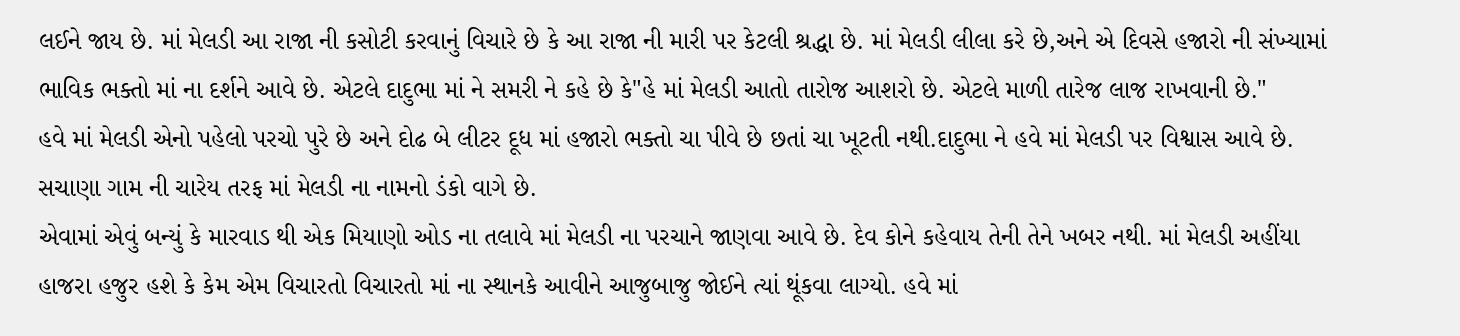લઈને જાય છે. માં મેલડી આ રાજા ની કસોટી કરવાનું વિચારે છે કે આ રાજા ની મારી પર કેટલી શ્રદ્ધા છે. માં મેલડી લીલા કરે છે,અને એ દિવસે હજારો ની સંખ્યામાં ભાવિક ભક્તો માં ના દર્શને આવે છે. એટલે દાદુભા માં ને સમરી ને કહે છે કે"હે માં મેલડી આતો તારોજ આશરો છે. એટલે માળી તારેજ લાજ રાખવાની છે."
હવે માં મેલડી એનો પહેલો પરચો પુરે છે અને દોઢ બે લીટર દૂધ માં હજારો ભક્તો ચા પીવે છે છતાં ચા ખૂટતી નથી.દાદુભા ને હવે માં મેલડી પર વિશ્વાસ આવે છે. સચાણા ગામ ની ચારેય તરફ માં મેલડી ના નામનો ડંકો વાગે છે.
એવામાં એવું બન્યું કે મારવાડ થી એક મિયાણો ઓડ ના તલાવે માં મેલડી ના પરચાને જાણવા આવે છે. દેવ કોને કહેવાય તેની તેને ખબર નથી. માં મેલડી અહીંયા હાજરા હજુર હશે કે કેમ એમ વિચારતો વિચારતો માં ના સ્થાનકે આવીને આજુબાજુ જોઈને ત્યાં થૂંકવા લાગ્યો. હવે માં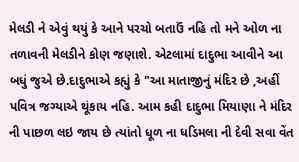મેલડી ને એવું થયું કે આને પરચો બતાઉં નહિ તો મને ઓળ ના તળાવની મેલડીને કોણ જણાશે. એટલામાં દાદુભા આવીને આ બધું જુએ છે.દાદુભાએ કહ્યું કે "આ માતાજીનું મંદિર છે ,અહીં પવિત્ર જગ્યાએ થૂંકાય નહિ. આમ કહી દાદુભા મિયાણા ને મંદિર ની પાછળ લઇ જાય છે ત્યાંતો ધૂળ ના ધડિમલા ની દેવી સવા વેંત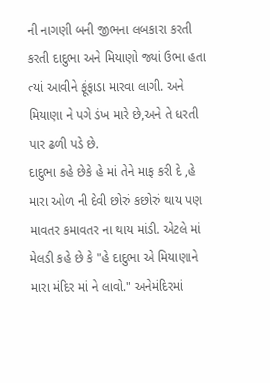ની નાગણી બની જીભના લબકારા કરતી કરતી દાદુભા અને મિયાણો જ્યાં ઉભા હતા ત્યાં આવીને ફૂંફાડા મારવા લાગી. અને મિયાણા ને પગે ડંખ મારે છે,અને તે ધરતી પાર ઢળી પડે છે.
દાદુભા કહે છેકે હે માં તેને માફ કરી દે ,હે મારા ઓળ ની દેવી છોરું કછોરું થાય પણ માવતર કમાવતર ના થાય માંડી. એટલે માં મેલડી કહે છે કે "હે દાદુભા એ મિયાણાને મારા મંદિર માં ને લાવો." અનેમંદિરમાં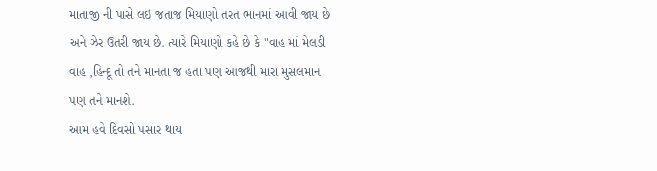માતાજી ની પાસે લઇ જતાજ મિયાણો તરત ભાનમાં આવી જાય છે અને ઝેર ઉતરી જાય છે. ત્યારે મિયાણો કહે છે કે "વાહ માં મેલડી વાહ ,હિન્દૂ તો તને માનતા જ હતા પણ આજથી મારા મુસલમાન પણ તને માનશે.
આમ હવે દિવસો પસાર થાય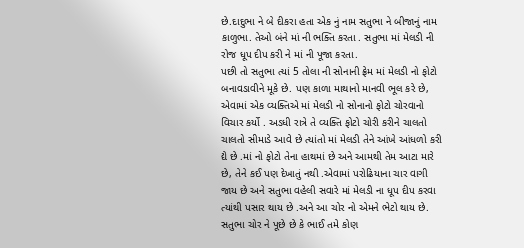છે.દાદુભા ને બે દીકરા હતા એક નું નામ સતુભા ને બીજાનું નામ કાળુભા. તેઓ બંને માં ની ભક્તિ કરતા . સતુભા માં મેલડી ની રોજ ધૂપ દીપ કરી ને માં ની પૂજા કરતા.
પછી તો સતુભા ત્યાં 5 તોલા ની સોનાની ફ્રેમ માં મેલડી નો ફોટો બનાવડાવીને મૂકે છે. પણ કાળા માથાનો માનવી ભૂલ કરે છે, એવામાં એક વ્યક્તિએ માં મેલડી નો સોનાનો ફોટો ચોરવાનો વિચાર કર્યો . અડધી રાત્રે તે વ્યક્તિ ફોટો ચોરી કરીને ચાલતો ચાલતો સીમાડે આવે છે ત્યાંતો માં મેલડી તેને આંખે આંધળો કરી દ્યે છે .માં નો ફોટો તેના હાથમાં છે અને આમથી તેમ આટા મારે છે, તેને કઈ પણ દેખાતું નથી .એવામાં પરોઢિયાના ચાર વાગી જાય છે અને સતુભા વહેલી સવારે માં મેલડી ના ધૂપ દીપ કરવા ત્યાંથી પસાર થાય છે .અને આ ચોર નો એમને ભેટો થાય છે. સતુભા ચોર ને પૂછે છે કે ભાઈ તમે કોણ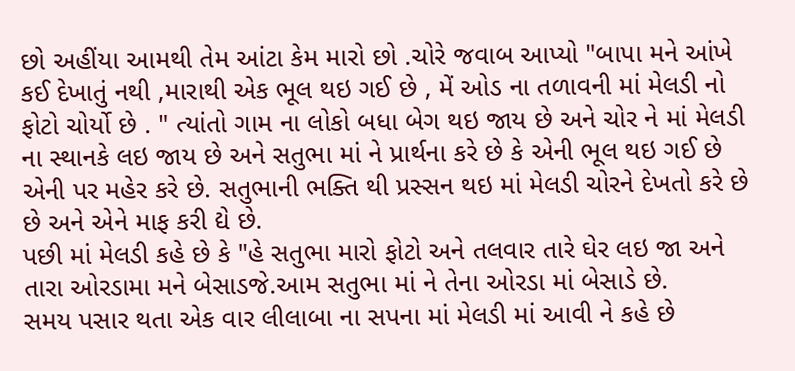છો અહીંયા આમથી તેમ આંટા કેમ મારો છો .ચોરે જવાબ આપ્યો "બાપા મને આંખે કઈ દેખાતું નથી ,મારાથી એક ભૂલ થઇ ગઈ છે , મેં ઓડ ના તળાવની માં મેલડી નો ફોટો ચોર્યો છે . " ત્યાંતો ગામ ના લોકો બધા બેગ થઇ જાય છે અને ચોર ને માં મેલડી ના સ્થાનકે લઇ જાય છે અને સતુભા માં ને પ્રાર્થના કરે છે કે એની ભૂલ થઇ ગઈ છે એની પર મહેર કરે છે. સતુભાની ભક્તિ થી પ્રસ્સન થઇ માં મેલડી ચોરને દેખતો કરે છે છે અને એને માફ કરી દ્યે છે.
પછી માં મેલડી કહે છે કે "હે સતુભા મારો ફોટો અને તલવાર તારે ઘેર લઇ જા અને તારા ઓરડામા મને બેસાડજે.આમ સતુભા માં ને તેના ઓરડા માં બેસાડે છે.
સમય પસાર થતા એક વાર લીલાબા ના સપના માં મેલડી માં આવી ને કહે છે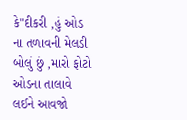કે"દીકરી ,હું ઓડ ના તળાવની મેલડી બોલું છું ,મારો ફોટો ઓડના તાલાવે લઈને આવજો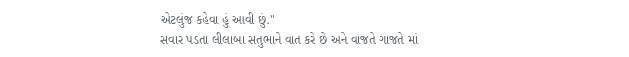એટલુંજ કહેવા હું આવી છું."
સવાર પડતા લીલાબા સતુભાને વાત કરે છે અને વાજતે ગાજતે માં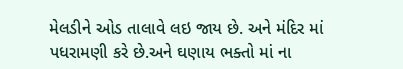મેલડીને ઓડ તાલાવે લઇ જાય છે. અને મંદિર માં પધરામણી કરે છે.અને ઘણાય ભક્તો માં ના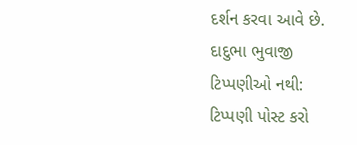દર્શન કરવા આવે છે.
દાદુભા ભુવાજી
ટિપ્પણીઓ નથી:
ટિપ્પણી પોસ્ટ કરો